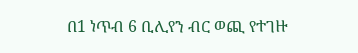በ1 ነጥብ 6 ቢሊየን ብር ወጪ የተገዙ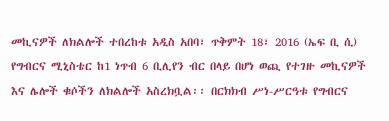መኪናዎች ለክልሎች ተበረከቱ አዲስ አበባ፣ ጥቅምት 18፣ 2016 (ኤፍ ቢ ሲ) የግብርና ሚኒስቴር ከ1 ነጥብ 6 ቢሊየን ብር በላይ በሆነ ወጪ የተገዙ መኪናዎች እና ሌሎች ቁሶችን ለክልሎች አስረክቧል፡፡ በርክክብ ሥነ-ሥርዓቱ የግብርና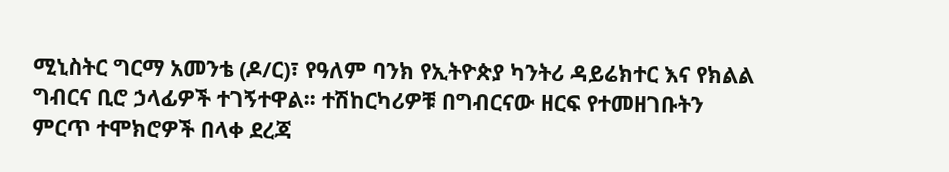ሚኒስትር ግርማ አመንቴ (ዶ/ር)፣ የዓለም ባንክ የኢትዮጵያ ካንትሪ ዳይሬክተር እና የክልል ግብርና ቢሮ ኃላፊዎች ተገኝተዋል፡፡ ተሽከርካሪዎቹ በግብርናው ዘርፍ የተመዘገቡትን ምርጥ ተሞክሮዎች በላቀ ደረጃ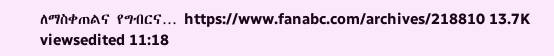ለማስቀጠልና የግብርና… https://www.fanabc.com/archives/218810 13.7K viewsedited 11:18